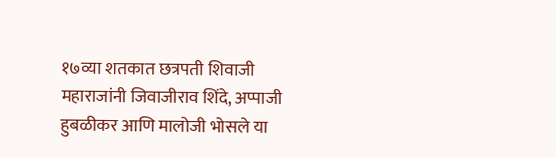१७व्या शतकात छत्रपती शिवाजी महाराजांनी जिवाजीराव शिंदे, अप्पाजी हुबळीकर आणि मालोजी भोसले या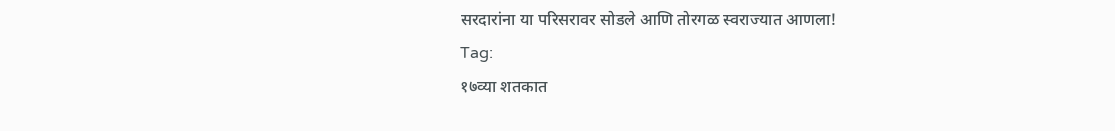सरदारांना या परिसरावर सोडले आणि तोरगळ स्वराज्यात आणला!
Tag:
१७व्या शतकात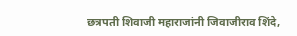छत्रपती शिवाजी महाराजांनी जिवाजीराव शिंदे,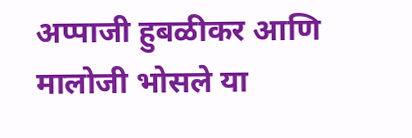अप्पाजी हुबळीकर आणि मालोजी भोसले या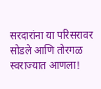सरदारांना या परिसरावर सोडले आणि तोरगळ स्वराज्यात आणला!